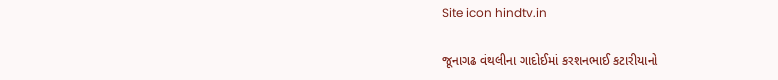Site icon hindtv.in

જૂનાગઢ વંથલીના ગાદોઈમાં કરશનભાઈ કટારીયાનો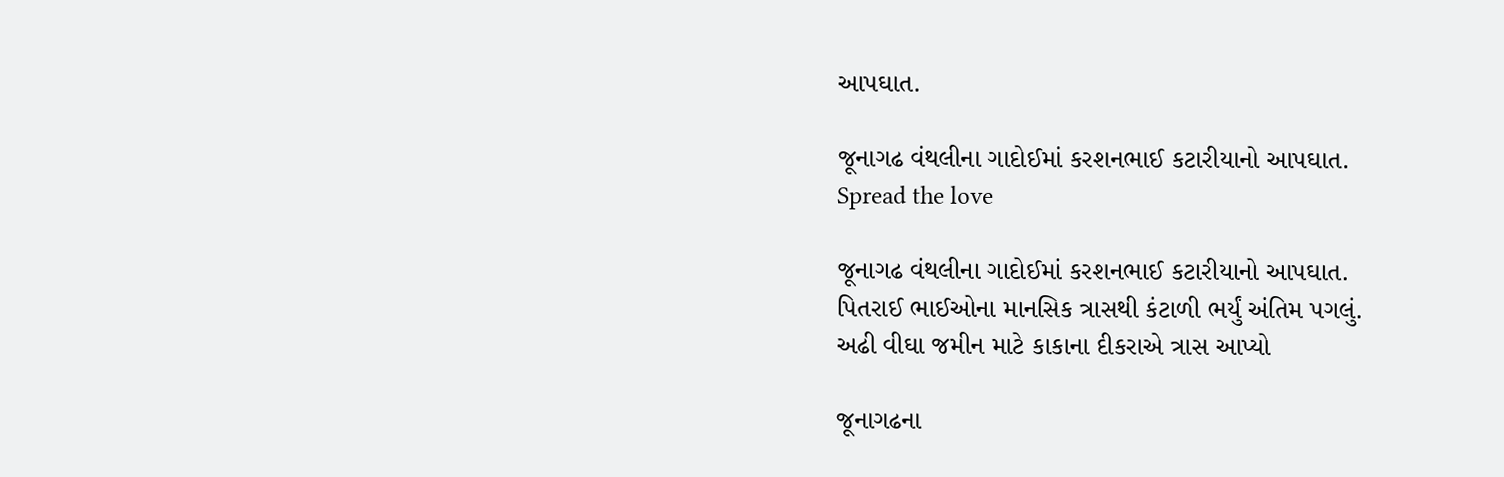આપઘાત.

જૂનાગઢ વંથલીના ગાદોઈમાં કરશનભાઈ કટારીયાનો આપઘાત.
Spread the love

જૂનાગઢ વંથલીના ગાદોઈમાં કરશનભાઈ કટારીયાનો આપઘાત.
પિતરાઈ ભાઈઓના માનસિક ત્રાસથી કંટાળી ભર્યું અંતિમ પગલું.
અઢી વીઘા જમીન માટે કાકાના દીકરાએ ત્રાસ આપ્યો

જૂનાગઢના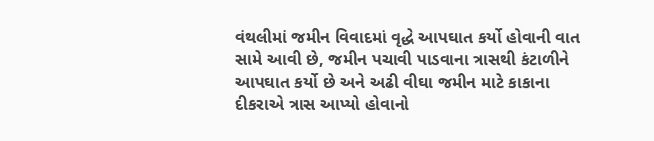વંથલીમાં જમીન વિવાદમાં વૃદ્ધે આપઘાત કર્યો હોવાની વાત સામે આવી છે, જમીન પચાવી પાડવાના ત્રાસથી કંટાળીને આપઘાત કર્યો છે અને અઢી વીઘા જમીન માટે કાકાના દીકરાએ ત્રાસ આપ્યો હોવાનો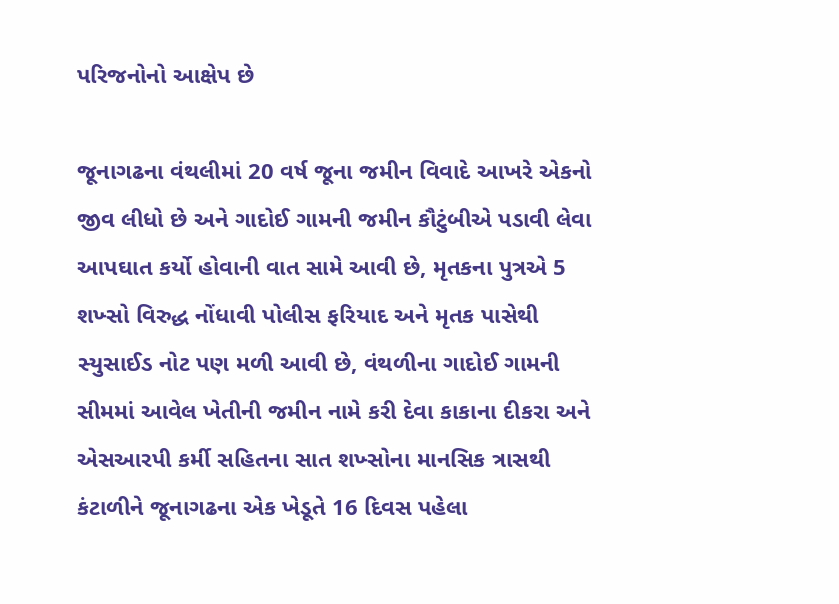પરિજનોનો આક્ષેપ છે

જૂનાગઢના વંથલીમાં 20 વર્ષ જૂના જમીન વિવાદે આખરે એકનો જીવ લીધો છે અને ગાદોઈ ગામની જમીન કૌટુંબીએ પડાવી લેવા આપઘાત કર્યો હોવાની વાત સામે આવી છે, મૃતકના પુત્રએ 5 શખ્સો વિરુદ્ધ નોંધાવી પોલીસ ફરિયાદ અને મૃતક પાસેથી સ્યુસાઈડ નોટ પણ મળી આવી છે, વંથળીના ગાદોઈ ગામની સીમમાં આવેલ ખેતીની જમીન નામે કરી દેવા કાકાના દીકરા અને એસઆરપી કર્મી સહિતના સાત શખ્સોના માનસિક ત્રાસથી કંટાળીને જૂનાગઢના એક ખેડૂતે 16 દિવસ પહેલા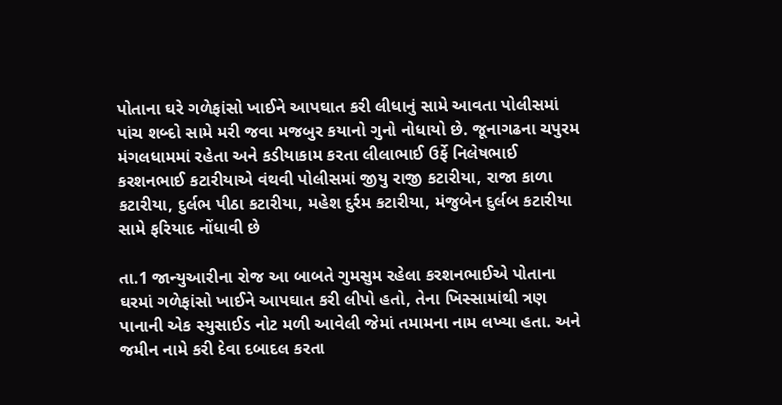પોતાના ઘરે ગળેફાંસો ખાઈને આપઘાત કરી લીધાનું સામે આવતા પોલીસમાં પાંચ શબ્દો સામે મરી જવા મજબુર કયાનો ગુનો નોધાયો છે. જૂનાગઢના ચપુરમ મંગલધામમાં રહેતા અને કડીયાકામ કરતા લીલાભાઈ ઉર્ફે નિલેષભાઈ કરશનભાઈ કટારીયાએ વંથવી પોલીસમાં જીયુ રાજી કટારીયા, રાજા કાળા કટારીયા, દુર્લભ પીઠા કટારીયા, મહેશ દુર્રમ કટારીયા, મંજુબેન દુર્લબ કટારીયા સામે ફરિયાદ નોંધાવી છે

તા.1 જાન્યુઆરીના રોજ આ બાબતે ગુમસુમ રહેલા કરશનભાઈએ પોતાના ઘરમાં ગળેફાંસો ખાઈને આપઘાત કરી લીપો હતો, તેના ખિસ્સામાંથી ત્રણ પાનાની એક સ્યુસાઈડ નોટ મળી આવેલી જેમાં તમામના નામ લખ્યા હતા. અને જમીન નામે કરી દેવા દબાદલ કરતા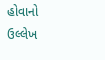હોવાનો ઉલ્લેખ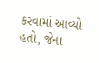કરવામાં આવ્યો હતો, જેના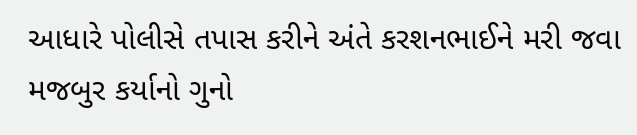આધારે પોલીસે તપાસ કરીને અંતે કરશનભાઈને મરી જવા મજબુર કર્યાનો ગુનો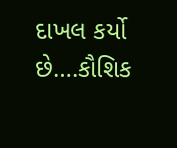દાખલ કર્યો છે….કૌશિક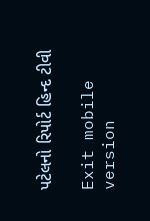પટેલનો રિપોર્ટ હિન્દ ટીવી

Exit mobile version